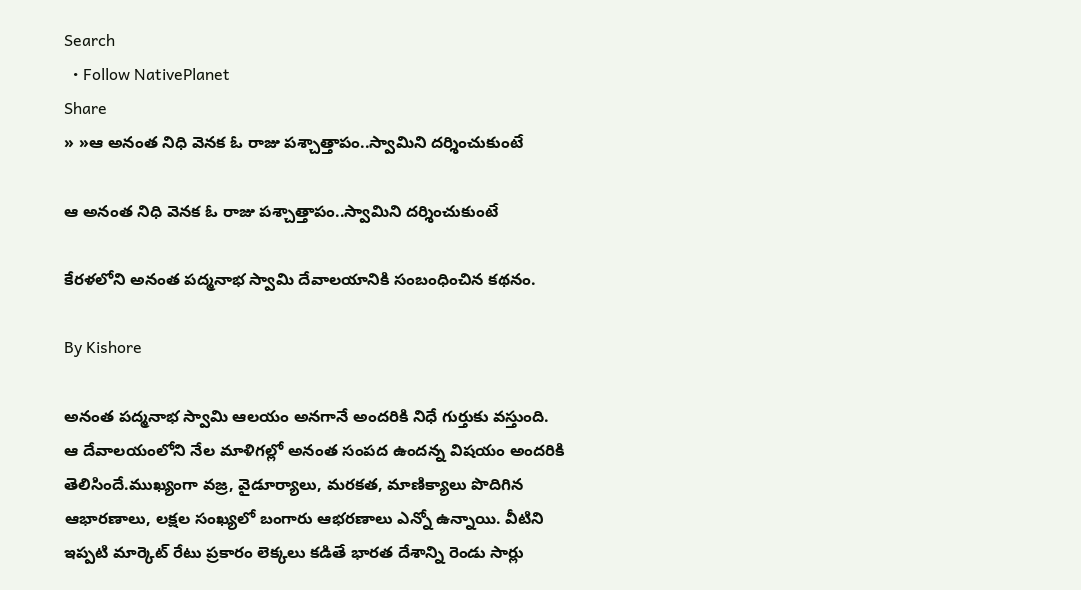Search
  • Follow NativePlanet
Share
» »ఆ అనంత నిధి వెనక ఓ రాజు పశ్చాత్తాపం..స్వామిని దర్శించుకుంటే

ఆ అనంత నిధి వెనక ఓ రాజు పశ్చాత్తాపం..స్వామిని దర్శించుకుంటే

కేరళలోని అనంత పద్మనాభ స్వామి దేవాలయానికి సంబంధించిన కథనం.

By Kishore

అనంత పద్మనాభ స్వామి ఆలయం అనగానే అందరికి నిధే గుర్తుకు వస్తుంది. ఆ దేవాలయంలోని నేల మాళిగల్లో అనంత సంపద ఉందన్న విషయం అందరికి తెలిసిందే.ముఖ్యంగా వజ్ర, వైడూర్యాలు, మరకత, మాణిక్యాలు పొదిగిన ఆభారణాలు, లక్షల సంఖ్యలో బంగారు ఆభరణాలు ఎన్నో ఉన్నాయి. వీటిని ఇప్పటి మార్కెట్ రేటు ప్రకారం లెక్కలు కడితే భారత దేశాన్ని రెండు సార్లు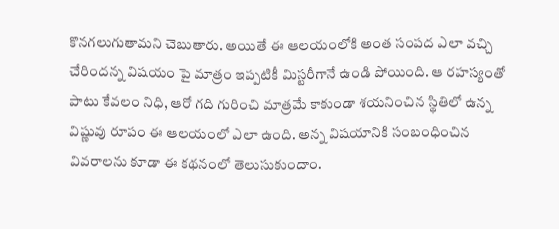కొనగలుగుతామని చెబుతారు. అయితే ఈ ఆలయంలోకి అంత సంపద ఎలా వచ్చి చేరిందన్న విషయం పై మాత్రం ఇప్పటికీ మిస్టరీగానే ఉండి పోయింది. ఆ రహస్యంతో పాటు కేవలం నిధి, ఆరో గది గురించి మాత్రమే కాకుండా శయనించిన స్థితిలో ఉన్న విష్ణువు రూపం ఈ ఆలయంలో ఎలా ఉంది. అన్న విషయానికి సంబంధించిన వివరాలను కూడా ఈ కథనంలో తెలుసుకుందాం.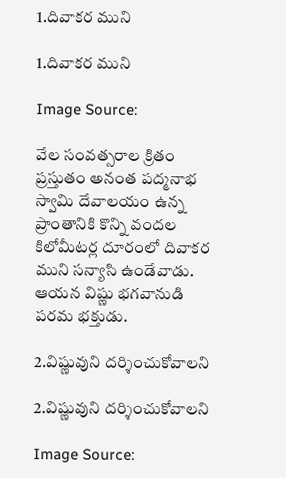1.దివాకర ముని

1.దివాకర ముని

Image Source:

వేల సంవత్సరాల క్రితం ప్రస్తుతం అనంత పద్మనాభ స్వామి దేవాలయం ఉన్న ప్రాంతానికి కొన్ని వందల కిలోమీటర్ల దూరంలో దివాకర ముని సన్యాసి ఉండేవాడు. ఆయన విష్ణు భగవానుడి పరమ భక్తుడు.

2.విష్ణువుని దర్శించుకోవాలని

2.విష్ణువుని దర్శించుకోవాలని

Image Source: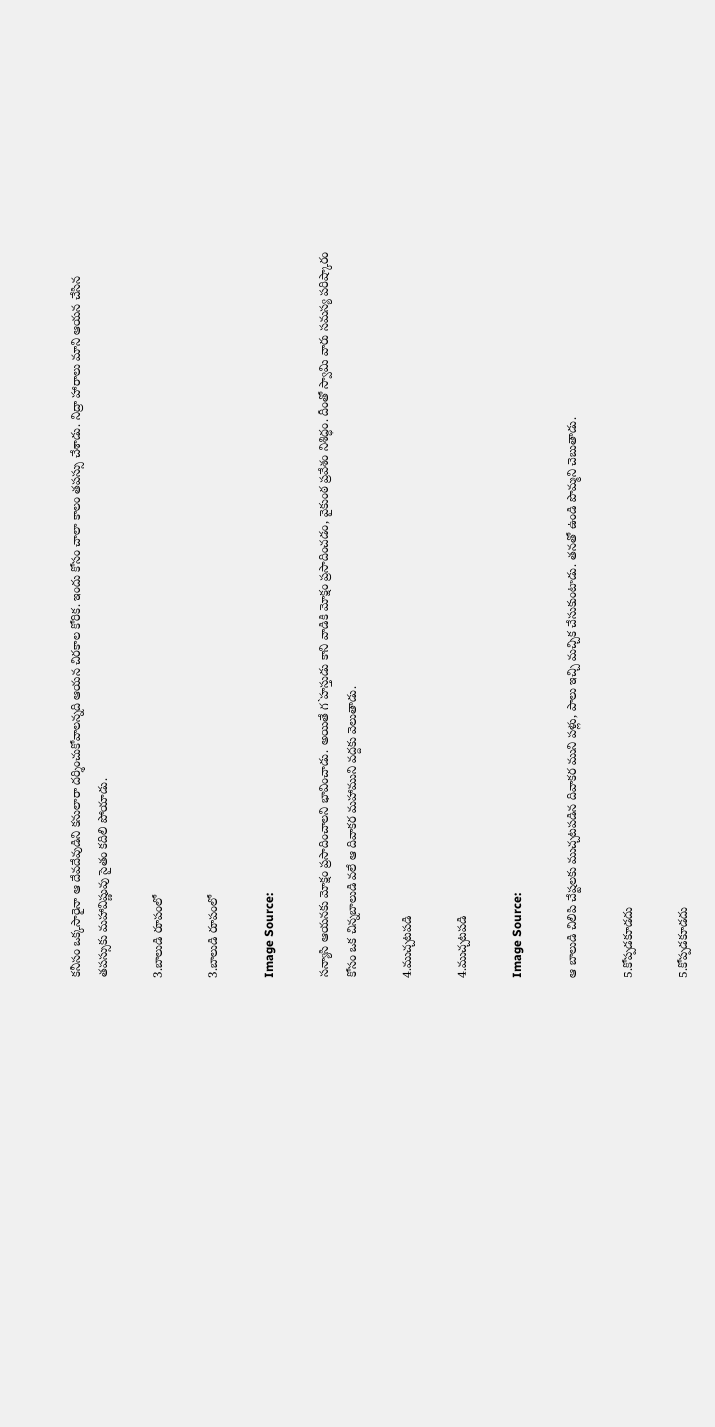కనీసం ఒక్కసారైనా ఆ దేవదేవుడిని కనులారా దర్శించుకోవాలన్నది ఆయన చిరకాల కోరిక. ఇందు కోసం చాలా కాలం తపస్సు చేశాడు. నిద్రా హారాలు మాని ఆయన చేసిన తపస్సుకు మహావిష్ణువు సైతం కదిలి పోయాడు.

3.బాలుడి రూపంలో

3.బాలుడి రూపంలో

Image Source:

సన్యాసి ఆయనకు మోక్షం ప్రసాదించాలని భావించాడు. అయితే గ`హస్తుడు కాని వాడికి మోక్షం ప్రసాదించడం, వైకుంఠ ప్రవేశం నిశిద్ధం. దీంతో స్వామి వారు సమస్య పరిష్కారం కోసం ఒక చిన్నబాలుడి వలే ఆ దివాకర మహాముని వద్దకు వెలుతాడు.

4.ముచ్చటపడి

4.ముచ్చటపడి

Image Source:

ఆ బాలుడి చిలిపి చేష్టలకు ముచ్చటపడిన దివాకర ముని పళ్లు, పాలు ఇచ్చి మచ్చిక చేసుకుంటాడు. తనతో ఉండి పొమ్మని చెబుతాడు.

5.కోప్పడకూడదు

5.కోప్పడకూడదు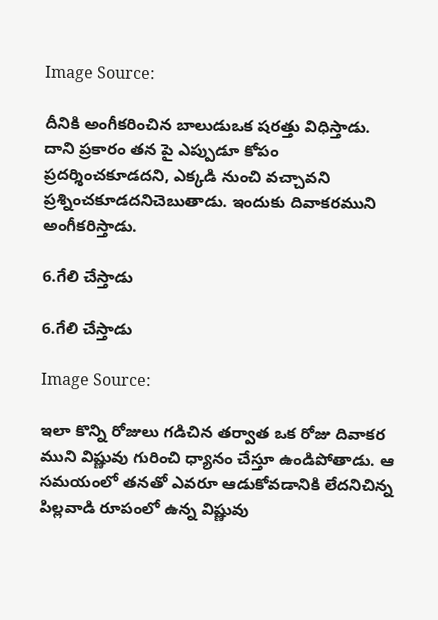Image Source:

దీనికి అంగీకరించిన బాలుడుఒక షరత్తు విధిస్తాడు. దాని ప్రకారం తన పై ఎప్పుడూ కోపం ప్రదర్శించకూడదని, ఎక్కడి నుంచి వచ్చావని ప్రశ్నించకూడదనిచెబుతాడు. ఇందుకు దివాకరముని అంగీకరిస్తాడు.

6.గేలి చేస్తాడు

6.గేలి చేస్తాడు

Image Source:

ఇలా కొన్ని రోజులు గడిచిన తర్వాత ఒక రోజు దివాకర ముని విష్ణువు గురించి ధ్యానం చేస్తూ ఉండిపోతాడు. ఆ సమయంలో తనతో ఎవరూ ఆడుకోవడానికి లేదనిచిన్న పిల్లవాడి రూపంలో ఉన్న విష్ణువు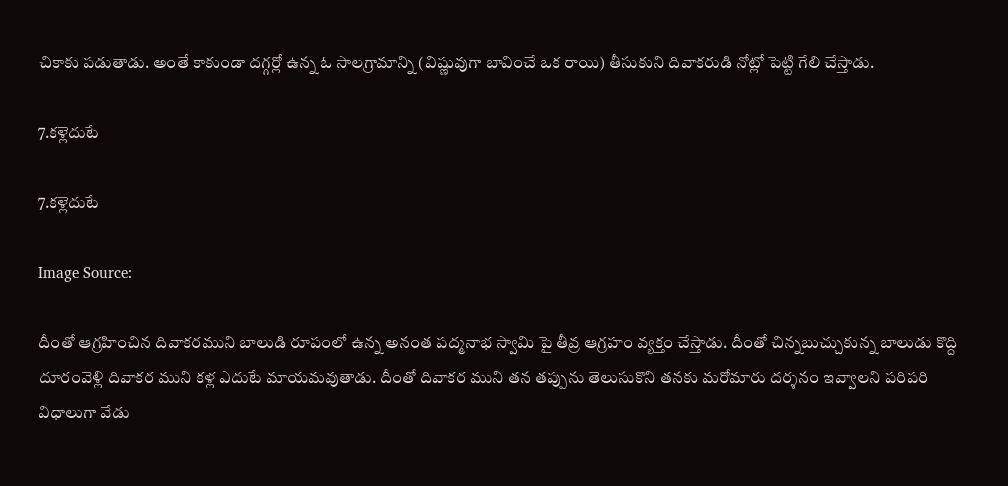చికాకు పడుతాడు. అంతే కాకుండా దగ్గర్లో ఉన్న ఓ సాలగ్రామాన్ని (విష్ణువుగా బావించే ఒక రాయి) తీసుకుని దివాకరుడి నోట్లో పెట్టి గేలి చేస్తాడు.

7.కళ్లెదుటే

7.కళ్లెదుటే

Image Source:

దీంతో ఆగ్రహించిన దివాకరముని బాలుడి రూపంలో ఉన్న అనంత పద్మనాభ స్వామి పై తీవ్ర ఆగ్రహం వ్యక్తం చేస్తాడు. దీంతో చిన్నబుచ్చుకున్న బాలుడు కొద్ది దూరంవెళ్లి దివాకర ముని కళ్ల ఎదుటే మాయమవుతాడు. దీంతో దివాకర ముని తన తప్పును తెలుసుకొని తనకు మరోమారు దర్శనం ఇవ్వాలని పరిపరి విధాలుగా వేడు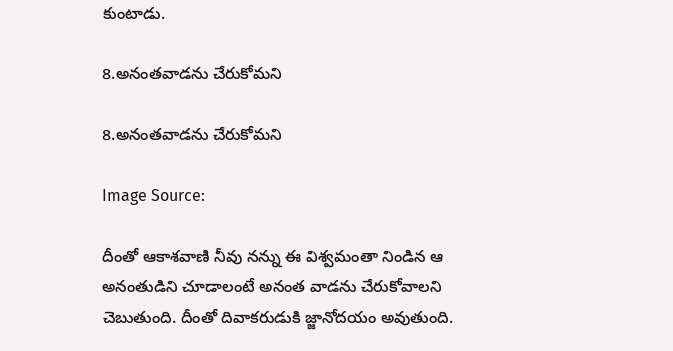కుంటాడు.

8.అనంతవాడను చేరుకోమని

8.అనంతవాడను చేరుకోమని

Image Source:

దీంతో ఆకాశవాణి నీవు నన్ను ఈ విశ్వమంతా నిండిన ఆ అనంతుడిని చూడాలంటే అనంత వాడను చేరుకోవాలని చెబుతుంది. దీంతో దివాకరుడుకి జ్జానోదయం అవుతుంది.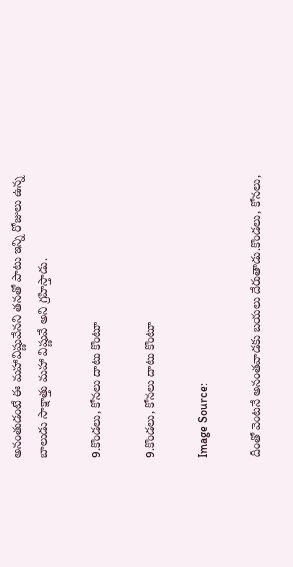అనంతుడంటే ఈ మహావిష్ణువేనని తనతో పాటు ఇన్ని రోజులు ఉన్న బాలుడు సాక్షాత్తు మహా విష్ణువే అని గ్రహిస్తాడు.

9.కొండలు, కోనలు దాటు కొంటూ

9.కొండలు, కోనలు దాటు కొంటూ

Image Source:

దీంతో వెంటనే అనంతవాడకు బయలు దేరుతాడు.కొండలు, కోనలు,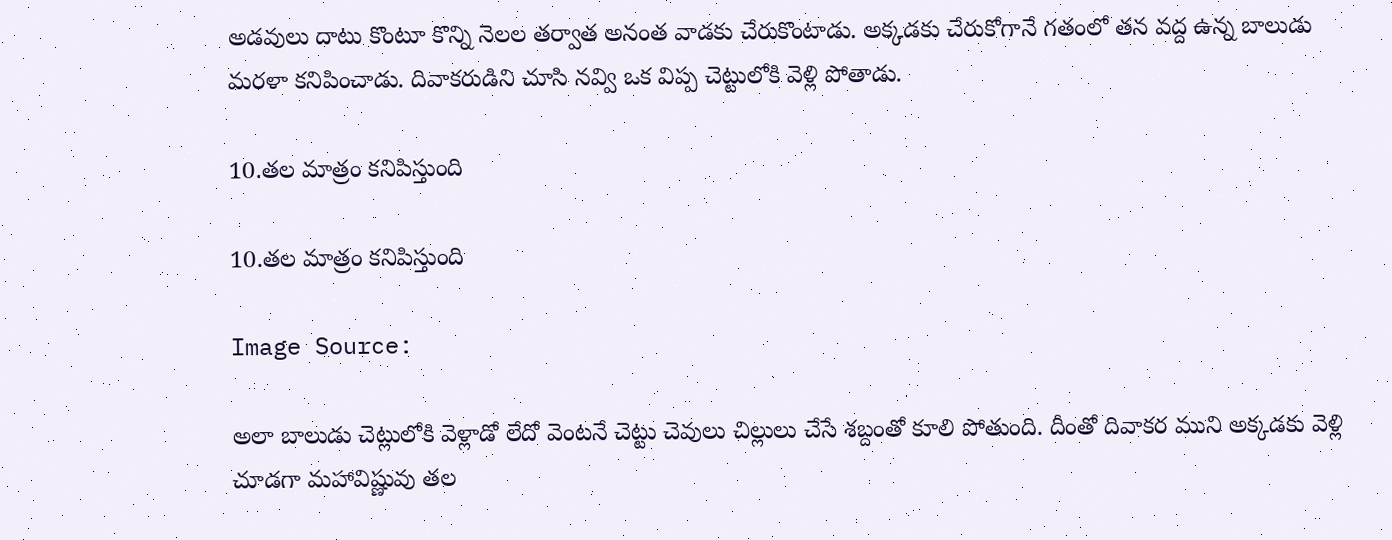అడవులు దాటు కొంటూ కొన్ని నెలల తర్వాత అనంత వాడకు చేరుకొంటాడు. అక్కడకు చేరుకోగానే గతంలో తన వద్ద ఉన్న బాలుడు మరళా కనిపించాడు. దివాకరుడిని చూసి నవ్వి ఒక విప్ప చెట్టులోకి వెళ్లి పోతాడు.

10.తల మాత్రం కనిపిస్తుంది

10.తల మాత్రం కనిపిస్తుంది

Image Source:

అలా బాలుడు చెట్లులోకి వెళ్లాడో లేదో వెంటనే చెట్టు చెవులు చిల్లులు చేసే శబ్దంతో కూలి పోతుంది. దీంతో దివాకర ముని అక్కడకు వెళ్లి చూడగా మహావిష్ణువు తల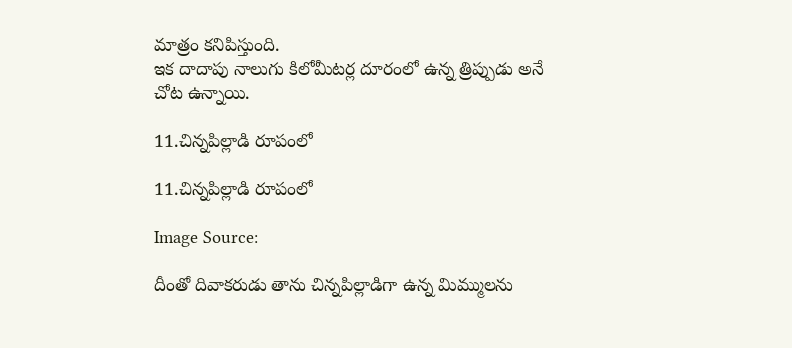మాత్రం కనిపిస్తుంది.
ఇక దాదాపు నాలుగు కిలోమీటర్ల దూరంలో ఉన్న త్రిప్పుడు అనే చోట ఉన్నాయి.

11.చిన్నపిల్లాడి రూపంలో

11.చిన్నపిల్లాడి రూపంలో

Image Source:

దీంతో దివాకరుడు తాను చిన్నపిల్లాడిగా ఉన్న మిమ్ములను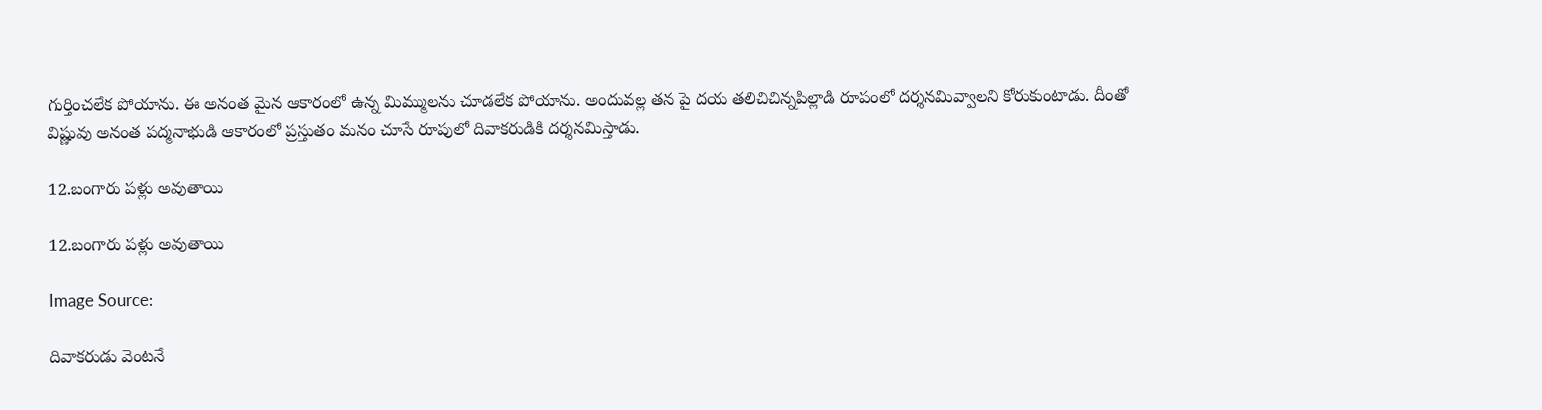గుర్తించలేక పోయాను. ఈ అనంత మైన ఆకారంలో ఉన్న మిమ్ములను చూడలేక పోయాను. అందువల్ల తన పై దయ తలిచిచిన్నపిల్లాడి రూపంలో దర్శనమివ్వాలని కోరుకుంటాడు. దీంతో విష్ణువు అనంత పద్మనాభుడి ఆకారంలో ప్రస్తుతం మనం చూసే రూపులో దివాకరుడికి దర్శనమిస్తాడు.

12.బంగారు పళ్లు అవుతాయి

12.బంగారు పళ్లు అవుతాయి

Image Source:

దివాకరుడు వెంటనే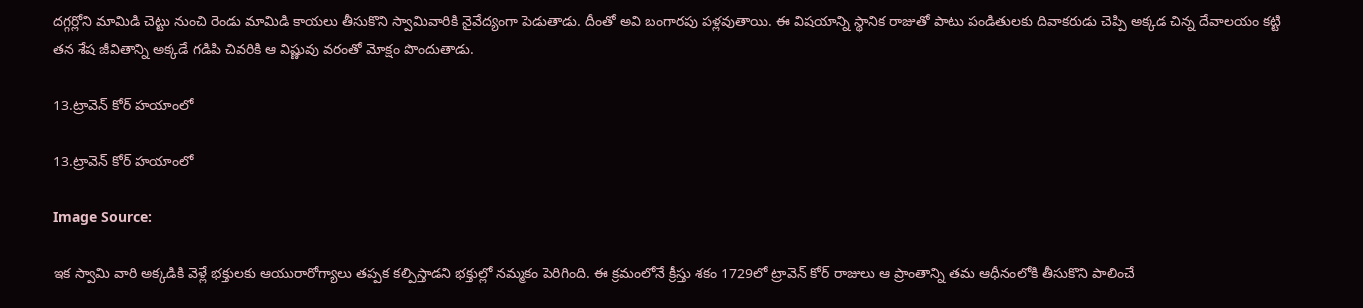దగ్గర్లోని మామిడి చెట్టు నుంచి రెండు మామిడి కాయలు తీసుకొని స్వామివారికి నైవేద్యంగా పెడుతాడు. దీంతో అవి బంగారపు పళ్లవుతాయి. ఈ విషయాన్ని స్థానిక రాజుతో పాటు పండితులకు దివాకరుడు చెప్పి అక్కడ చిన్న దేవాలయం కట్టి తన శేష జీవితాన్ని అక్కడే గడిపి చివరికి ఆ విష్ణువు వరంతో మోక్షం పొందుతాడు.

13.ట్రావెన్ కోర్ హయాంలో

13.ట్రావెన్ కోర్ హయాంలో

Image Source:

ఇక స్వామి వారి అక్కడికి వెళ్లే భక్తులకు ఆయురారోగ్యాలు తప్పక కల్పిస్తాడని భక్తుల్లో నమ్మకం పెరిగింది. ఈ క్రమంలోనే క్రీస్తు శకం 1729లో ట్రావెన్ కోర్ రాజులు ఆ ప్రాంతాన్ని తమ ఆధీనంలోకి తీసుకొని పాలించే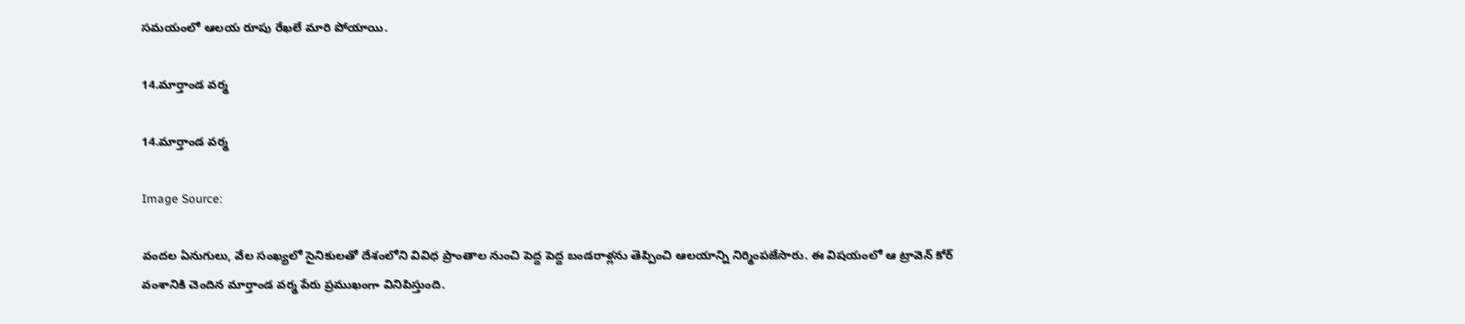సమయంలో ఆలయ రూపు రేఖలే మారి పోయాయి.

14.మార్తాండ వర్మ

14.మార్తాండ వర్మ

Image Source:

వందల ఏనుగులు, వేల సంఖ్యలో సైనికులతో దేశంలోని వివిధ ప్రాంతాల నుంచి పెద్ద పెద్ద బండరాళ్లను తెప్పించి ఆలయాన్ని నిర్మింపజేసారు. ఈ విషయంలో ఆ ట్రావెన్ కోర్ వంశానికి చెందిన మార్తాండ వర్మ పేరు ప్రముఖంగా వినిపిస్తుంది.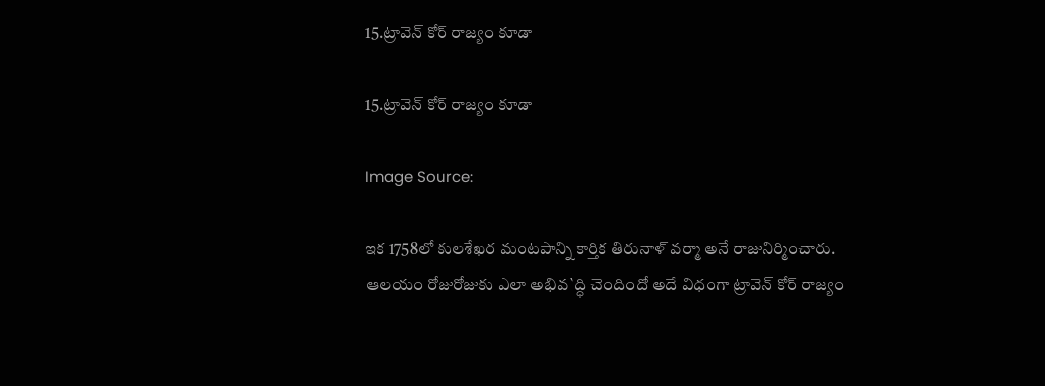15.ట్రావెన్ కోర్ రాజ్యం కూడా

15.ట్రావెన్ కోర్ రాజ్యం కూడా

Image Source:

ఇక 1758లో కులశేఖర మంటపాన్ని కార్తిక తిరునాళ్ వర్మా అనే రాజునిర్మించారు. ఆలయం రోజురోజుకు ఎలా అభివ`ద్ధి చెందిందో అదే విధంగా ట్రావెన్ కోర్ రాజ్యం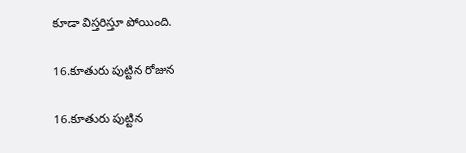కూడా విస్తరిస్తూ పోయింది.

16.కూతురు పుట్టిన రోజున

16.కూతురు పుట్టిన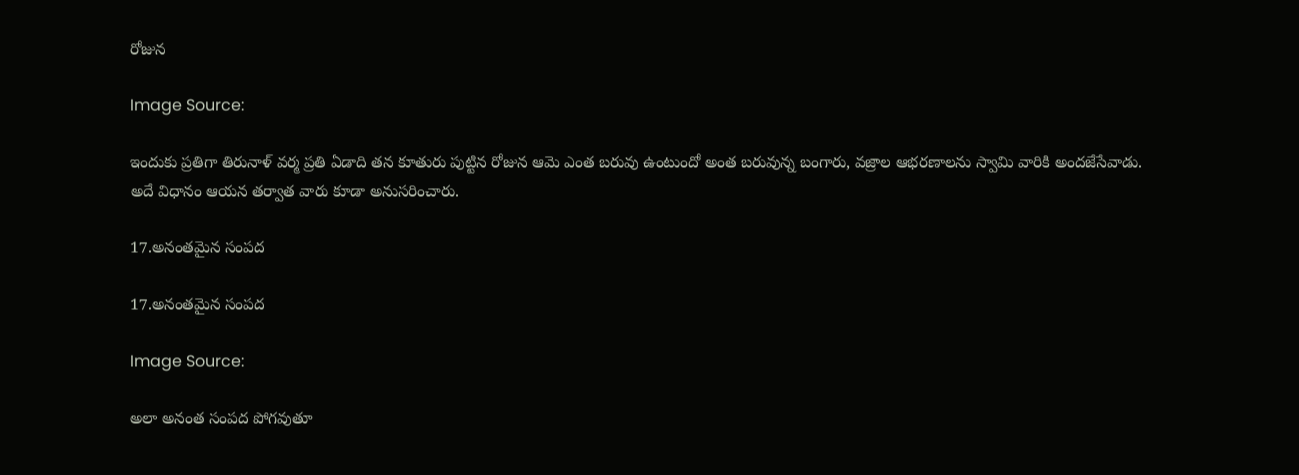రోజున

Image Source:

ఇందుకు ప్రతిగా తిరునాళ్ వర్మ ప్రతి ఏడాది తన కూతురు పుట్టిన రోజున ఆమె ఎంత బరువు ఉంటుందో అంత బరువున్న బంగారు, వజ్రాల ఆభరణాలను స్వామి వారికి అందజేసేవాడు.
అదే విధానం ఆయన తర్వాత వారు కూడా అనుసరించారు.

17.అనంతమైన సంపద

17.అనంతమైన సంపద

Image Source:

అలా అనంత సంపద పోగవుతూ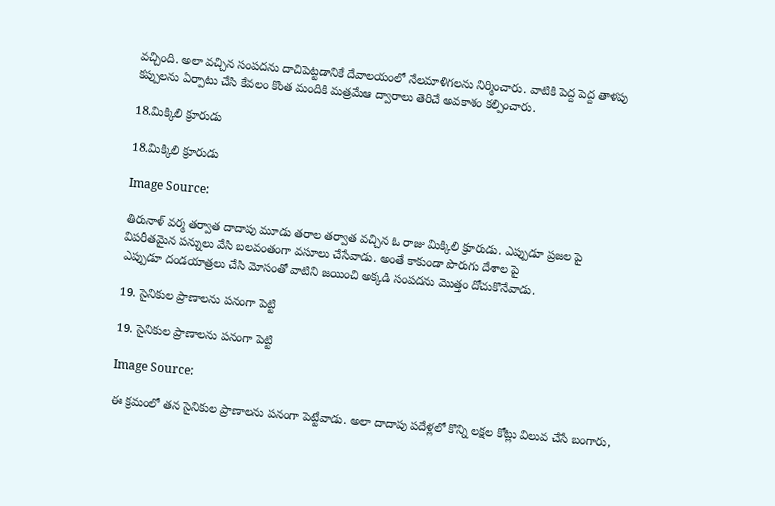వచ్చింది. అలా వచ్చిన సంపదను దాచిపెట్టడానికే దేవాలయంలో నేలమాళిగలను నిర్మించారు. వాటికి పెద్ద పెద్ద తాళపు కప్పులను ఏర్పాటు చేసి కేవలం కొంత మందికి మత్రమేఆ ద్వారాలు తెరిచే అవకాశం కల్పించారు.

18.మిక్కిలి క్రూరుడు

18.మిక్కిలి క్రూరుడు

Image Source:

తిరునాళ్ వర్మ తర్వాత దాదాపు మూడు తరాల తర్వాత వచ్చిన ఓ రాజు మిక్కిలి క్రూరుడు. ఎప్పుడూ ప్రజల పై విపరీతమైన పన్నులు వేసి బలవంతంగా వసూలు చేసేవాడు. అంతే కాకుండా పొరుగు దేశాల పై
ఎప్పుడూ దండయాత్రలు చేసి మోసంతో వాటిని జయించి అక్కడి సంపదను మొత్తం దోచుకొనేవాడు.

19. సైనికుల ప్రాణాలను పనంగా పెట్టి

19. సైనికుల ప్రాణాలను పనంగా పెట్టి

Image Source:

ఈ క్రమంలో తన సైనికుల ప్రాణాలను పనంగా పెట్టేవాడు. అలా దాదాపు పదేళ్లలో కొన్ని లక్షల కోట్లు విలువ చేసే బంగారు,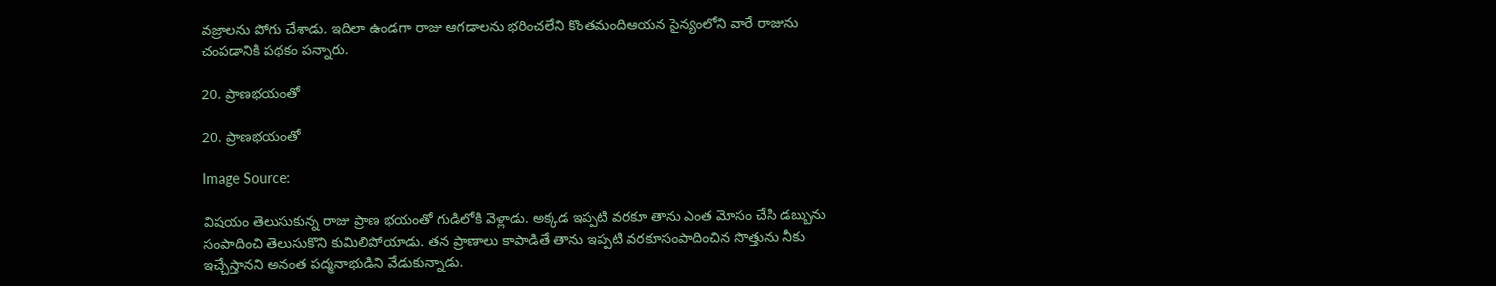వజ్రాలను పోగు చేశాడు. ఇదిలా ఉండగా రాజు ఆగడాలను భరించలేని కొంతమందిఆయన సైన్యంలోని వారే రాజును చంపడానికి పథకం పన్నారు.

20. ప్రాణభయంతో

20. ప్రాణభయంతో

Image Source:

విషయం తెలుసుకున్న రాజు ప్రాణ భయంతో గుడిలోకి వెళ్లాడు. అక్కడ ఇప్పటి వరకూ తాను ఎంత మోసం చేసి డబ్బును సంపాదించి తెలుసుకొని కుమిలిపోయాడు. తన ప్రాణాలు కాపాడితే తాను ఇప్పటి వరకూసంపాదించిన సొత్తును నీకు ఇచ్చేస్తానని అనంత పద్మనాభుడిని వేడుకున్నాడు.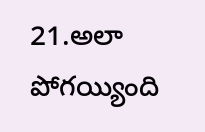21.అలా పోగయ్యింది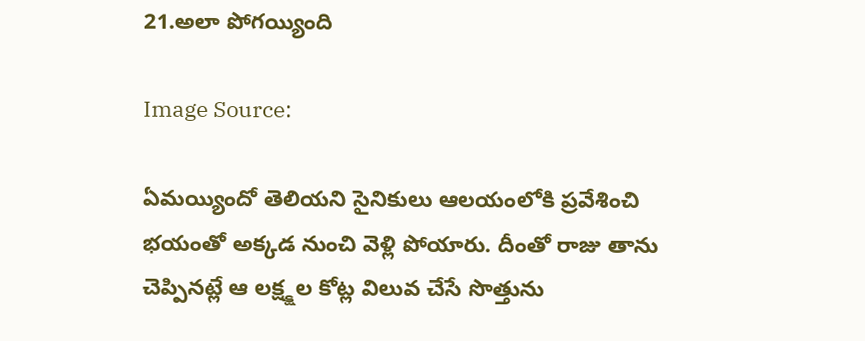21.అలా పోగయ్యింది

Image Source:

ఏమయ్యిందో తెలియని సైనికులు ఆలయంలోకి ప్రవేశించి భయంతో అక్కడ నుంచి వెళ్లి పోయారు. దీంతో రాజు తాను చెప్పినట్లే ఆ లక్ష్క్షల కోట్ల విలువ చేసే సొత్తును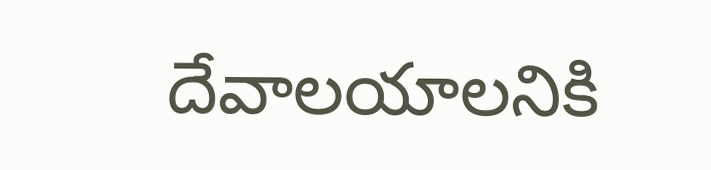దేవాలయాలనికి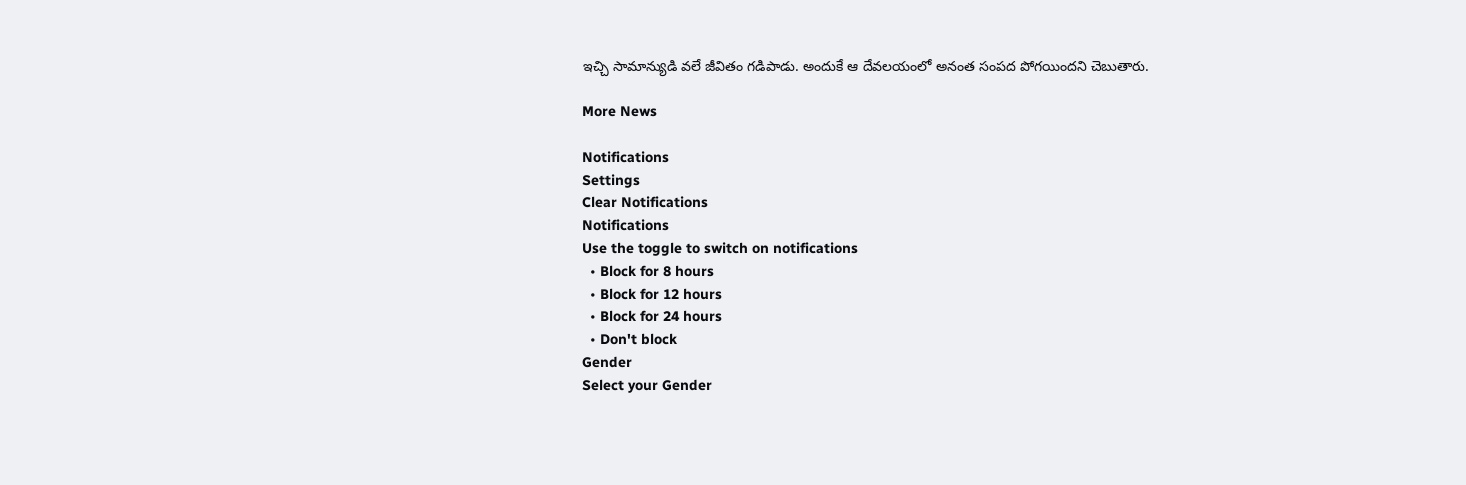ఇచ్చి సామాన్యుడి వలే జీవితం గడిపాడు. అందుకే ఆ దేవలయంలో అనంత సంపద పోగయిందని చెబుతారు.

More News

Notifications
Settings
Clear Notifications
Notifications
Use the toggle to switch on notifications
  • Block for 8 hours
  • Block for 12 hours
  • Block for 24 hours
  • Don't block
Gender
Select your Gender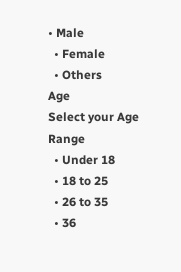• Male
  • Female
  • Others
Age
Select your Age Range
  • Under 18
  • 18 to 25
  • 26 to 35
  • 36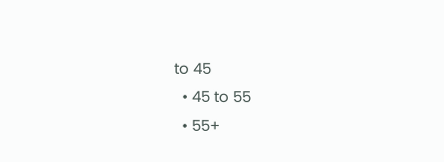to 45
  • 45 to 55
  • 55+